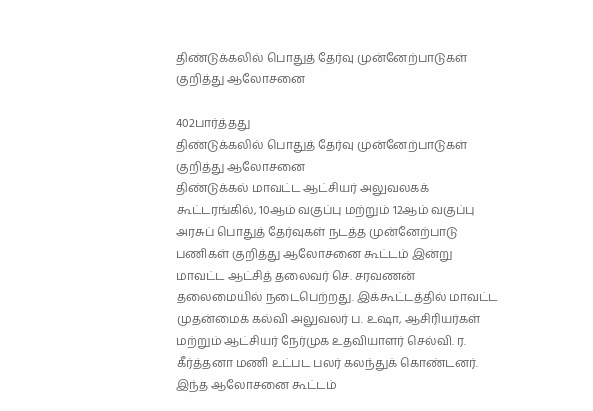திண்டுக்கலில் பொதுத் தேர்வு முன்னேற்பாடுகள் குறித்து ஆலோசனை

402பார்த்தது
திண்டுக்கலில் பொதுத் தேர்வு முன்னேற்பாடுகள் குறித்து ஆலோசனை
திண்டுக்கல் மாவட்ட ஆட்சியர் அலுவலகக் கூட்டரங்கில், 10ஆம் வகுப்பு மற்றும் 12ஆம் வகுப்பு அரசுப் பொதுத் தேர்வுகள் நடத்த முன்னேற்பாடு பணிகள் குறித்து ஆலோசனை கூட்டம் இன்று மாவட்ட ஆட்சித் தலைவர் செ. சரவணன் தலைமையில் நடைபெற்றது. இக்கூட்டத்தில் மாவட்ட முதன்மைக் கல்வி அலுவலர் ப. உஷா, ஆசிரியர்கள் மற்றும் ஆட்சியர் நேர்முக உதவியாளர் செல்வி. ர. கீர்த்தனா மணி உட்பட பலர் கலந்துக் கொண்டனர். இந்த ஆலோசனை கூட்டம்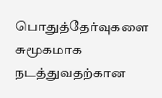பொதுத்தேர்வுகளை சுமூகமாக நடத்துவதற்கான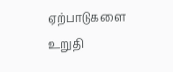ஏற்பாடுகளை உறுதி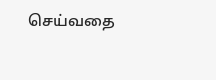செய்வதை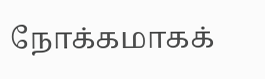நோக்கமாகக்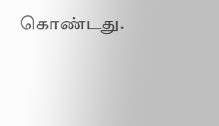கொண்டது.